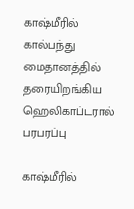காஷ்மீரில் கால்பந்து மைதானத்தில் தரையிறங்கிய ஹெலிகாப்டரால் பரபரப்பு

காஷ்மீரில்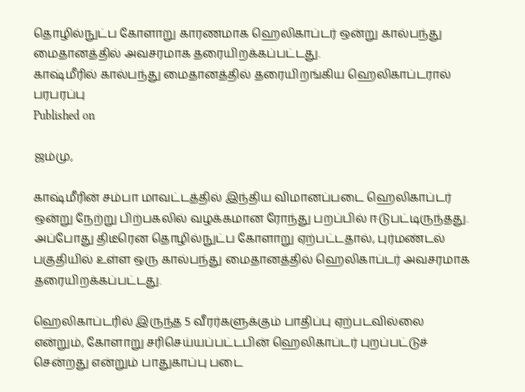தொழில்நுட்ப கோளாறு காரணமாக ஹெலிகாப்டர் ஒன்று கால்பந்து மைதானத்தில் அவசரமாக தரையிறக்கப்பட்டது.
காஷ்மீரில் கால்பந்து மைதானத்தில் தரையிறங்கிய ஹெலிகாப்டரால் பரபரப்பு
Published on

ஜம்மு,

காஷ்மீரின் சம்பா மாவட்டத்தில் இந்திய விமானப்படை ஹெலிகாப்டர் ஒன்று நேற்று பிற்பகலில் வழக்கமான ரோந்து பறப்பில் ஈடுபட்டிருந்தது. அப்போது திடீரென தொழில்நுட்ப கோளாறு ஏற்பட்டதால், புர்மண்டல் பகுதியில் உள்ள ஒரு கால்பந்து மைதானத்தில் ஹெலிகாப்டர் அவசரமாக தரையிறக்கப்பட்டது.

ஹெலிகாப்டரில் இருந்த 5 வீரர்களுக்கும் பாதிப்பு ஏற்படவில்லை என்றும், கோளாறு சரிசெய்யப்பட்டபின் ஹெலிகாப்டர் புறப்பட்டுச் சென்றது என்றும் பாதுகாப்பு படை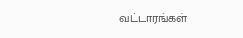வட்டாரங்கள்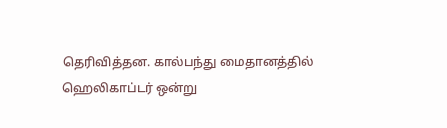தெரிவித்தன. கால்பந்து மைதானத்தில் ஹெலிகாப்டர் ஒன்று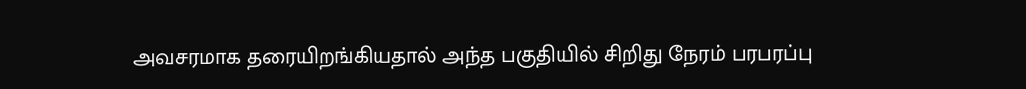அவசரமாக தரையிறங்கியதால் அந்த பகுதியில் சிறிது நேரம் பரபரப்பு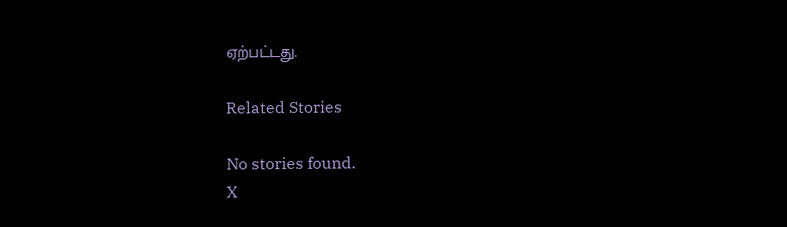ஏற்பட்டது.

Related Stories

No stories found.
X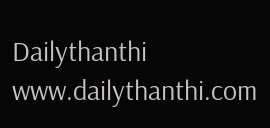Dailythanthi
www.dailythanthi.com